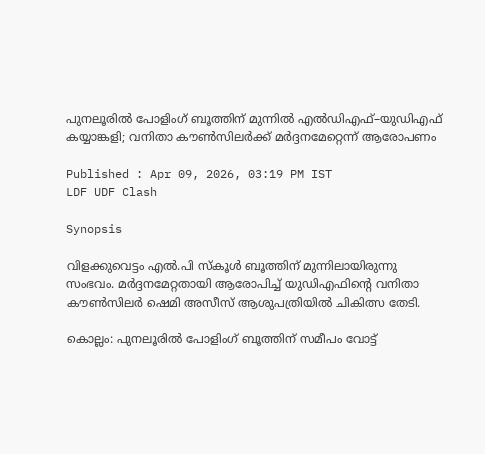പുനലൂരിൽ പോളിംഗ് ബൂത്തിന് മുന്നിൽ എൽഡിഎഫ്–യുഡിഎഫ് കയ്യാങ്കളി; വനിതാ കൗൺസിലർക്ക് മർദ്ദനമേറ്റെന്ന് ആരോപണം

Published : Apr 09, 2026, 03:19 PM IST
LDF UDF Clash

Synopsis

വിളക്കുവെട്ടം എൽ.പി സ്കൂൾ ബൂത്തിന് മുന്നിലായിരുന്നു സംഭവം. മർദ്ദനമേറ്റതായി ആരോപിച്ച് യുഡിഎഫിന്റെ വനിതാ കൗൺസിലർ ഷെമി അസീസ് ആശുപത്രിയിൽ ചികിത്സ തേടി.

കൊല്ലം: പുനലൂരിൽ പോളിംഗ് ബൂത്തിന് സമീപം വോട്ട്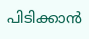പിടിക്കാൻ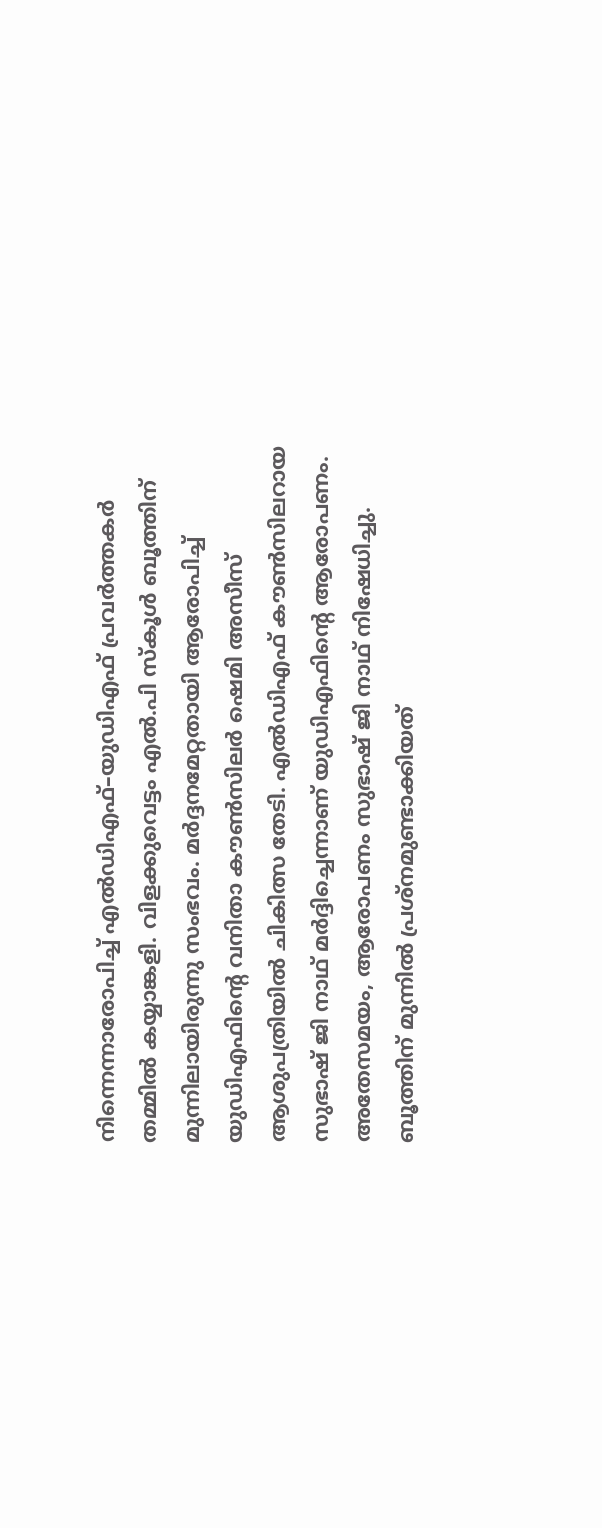നിന്നെന്നാരോപിച്ച് എൽഡിഎഫ്–യുഡിഎഫ് പ്രവർത്തകർ തമ്മിൽ കയ്യാങ്കളി. വിളക്കുവെട്ടം എൽ.പി സ്കൂൾ ബൂത്തിന് മുന്നിലായിരുന്നു സംഭവം. മർദ്ദനമേറ്റതായി ആരോപിച്ച് യുഡിഎഫിന്റെ വനിതാ കൗൺസിലർ ഷെമി അസീസ് ആശുപത്രിയിൽ ചികിത്സ തേടി. എൽഡിഎഫ് കൗൺസിലറായ സുഭാഷ് ജി നാഥ് മർദ്ദിച്ചെന്നാണ് യുഡിഎഫിന്റെ ആരോപണം. അതേസമയം, ആരോപണം സുഭാഷ് ജി നാഥ് നിഷേധിച്ചു. ബൂത്തിന് മുന്നിൽ പ്രശ്നമുണ്ടാക്കിയത്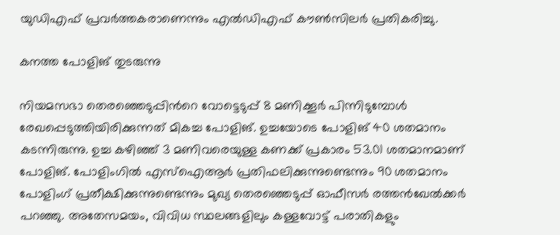യുഡിഎഫ് പ്രവർത്തകരാണെന്നും എൽഡിഎഫ് കൗൺസിലർ പ്രതികരിച്ചു.

കനത്ത പോളിങ് തുടരുന്നു

നിയമസഭാ തെരഞ്ഞെടുപ്പിന്‍റെ വോട്ടെടുപ്പ് 8 മണിക്കൂര്‍ പിന്നിടുമ്പോള്‍ രേഖപ്പെടുത്തിയിരിക്കുന്നത് മികച്ച പോളിങ്. ഉച്ചയോടെ പോളിങ് 40 ശതമാനം കടന്നിരുന്നു. ഉച്ച കഴിഞ്ഞ് 3 മണിവരെയുള്ള കണക്ക് പ്രകാരം 53.01 ശതമാനമാണ് പോളിങ്. പോളിംഗിൽ എസ്‌ഐആർ പ്രതിഫലിക്കുന്നുണ്ടെന്നും 90 ശതമാനം പോളിംഗ് പ്രതീക്ഷിക്കുന്നുണ്ടെന്നും മുഖ്യ തെരഞ്ഞെടുപ്പ് ഓഫീസർ രത്തൻഖേൽക്കർ പറഞ്ഞു. അതേസമയം, വിവിധ സ്ഥലങ്ങളിലും കള്ളവോട്ട് പരാതികളും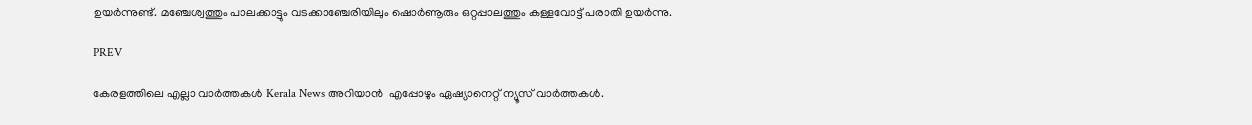ഉയ‍ർന്നുണ്ട്. മഞ്ചേശ്വത്തും പാലക്കാട്ടും വടക്കാഞ്ചേരിയിലും ഷൊർണൂരും ഒറ്റപ്പാലത്തും കള്ളവോട്ട് പരാതി ഉയര്‍ന്നു.

PREV

കേരളത്തിലെ എല്ലാ വാർത്തകൾ Kerala News അറിയാൻ  എപ്പോഴും ഏഷ്യാനെറ്റ് ന്യൂസ് വാർത്തകൾ.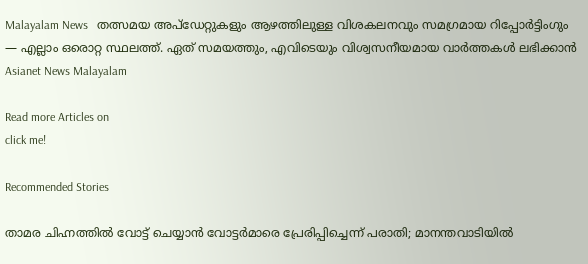Malayalam News   തത്സമയ അപ്‌ഡേറ്റുകളും ആഴത്തിലുള്ള വിശകലനവും സമഗ്രമായ റിപ്പോർട്ടിംഗും — എല്ലാം ഒരൊറ്റ സ്ഥലത്ത്. ഏത് സമയത്തും, എവിടെയും വിശ്വസനീയമായ വാർത്തകൾ ലഭിക്കാൻ Asianet News Malayalam

Read more Articles on
click me!

Recommended Stories

താമര ചിഹ്നത്തിൽ വോട്ട് ചെയ്യാൻ വോട്ടർമാരെ പ്രേരിപ്പിച്ചെന്ന് പരാതി; മാനന്തവാടിയിൽ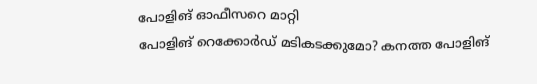പോളിങ് ഓഫീസറെ മാറ്റി
പോളിങ് റെക്കോര്‍ഡ് മടികടക്കുമോ? കനത്ത പോളിങ്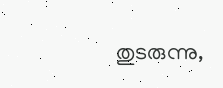തുടരുന്നു,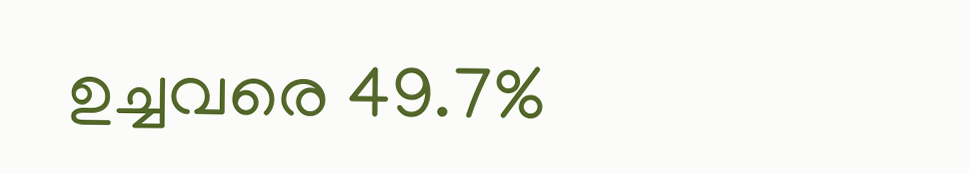ഉച്ചവരെ 49.7%